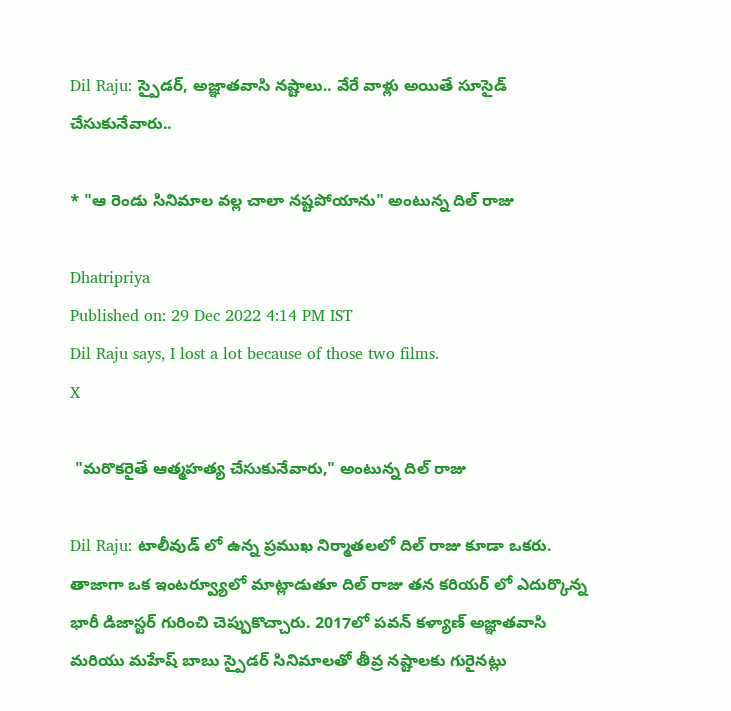Dil Raju: స్పైడర్, అజ్ఞాతవాసి నష్టాలు.. వేరే వాళ్లు అయితే సూసైడ్ చేసుకునేవారు..

* "ఆ రెండు సినిమాల వల్ల చాలా నష్టపోయాను" అంటున్న దిల్ రాజు

Dhatripriya
Published on: 29 Dec 2022 4:14 PM IST
Dil Raju says, I lost a lot because of those two films.
X

 "మరొకరైతే ఆత్మహత్య చేసుకునేవారు," అంటున్న దిల్ రాజు

Dil Raju: టాలీవుడ్ లో ఉన్న ప్రముఖ నిర్మాతలలో దిల్ రాజు కూడా ఒకరు. తాజాగా ఒక ఇంటర్వ్యూలో మాట్లాడుతూ దిల్ రాజు తన కరియర్ లో ఎదుర్కొన్న భారీ డిజాస్టర్ గురించి చెప్పుకొచ్చారు. 2017లో పవన్ కళ్యాణ్ అజ్ఞాతవాసి మరియు మహేష్ బాబు స్పైడర్ సినిమాలతో తీవ్ర నష్టాలకు గురైనట్లు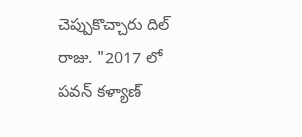చెప్పుకొచ్చారు దిల్ రాజు. "2017 లో పవన్ కళ్యాణ్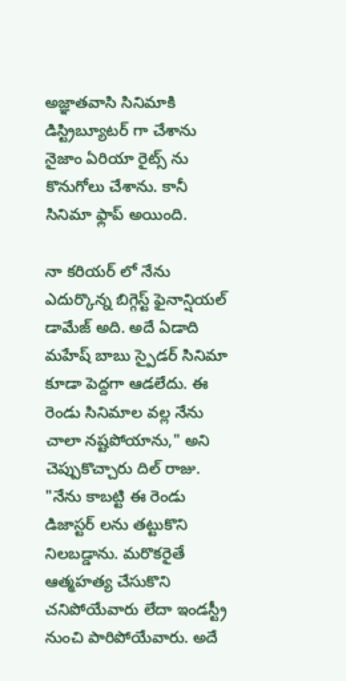అజ్ఞాతవాసి సినిమాకి డిస్ట్రిబ్యూటర్ గా చేశాను నైజాం ఏరియా రైట్స్ ను కొనుగోలు చేశాను. కానీ సినిమా ఫ్లాప్ అయింది.

నా కరియర్ లో నేను ఎదుర్కొన్న బిగ్గెస్ట్ ఫైనాన్షియల్ డామేజ్ అది. అదే ఏడాది మహేష్ బాబు స్పైడర్ సినిమా కూడా పెద్దగా ఆడలేదు. ఈ రెండు సినిమాల వల్ల నేను చాలా నష్టపోయాను," అని చెప్పుకొచ్చారు దిల్ రాజు. "నేను కాబట్టి ఈ రెండు డిజాస్టర్ లను తట్టుకొని నిలబడ్డాను. మరొకరైతే ఆత్మహత్య చేసుకొని చనిపోయేవారు లేదా ఇండస్ట్రీ నుంచి పారిపోయేవారు. అదే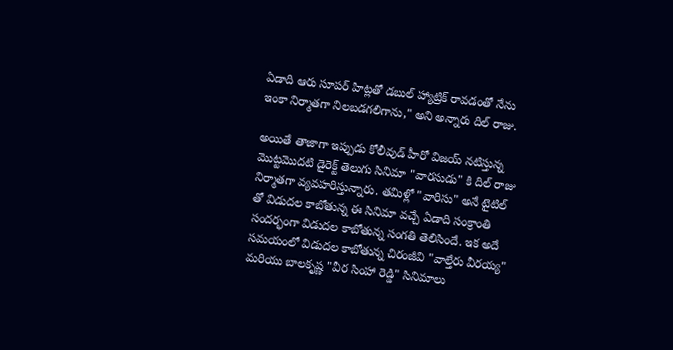ఏడాది ఆరు సూపర్ హిట్లతో డబుల్ హ్యాట్రిక్ రావడంతో నేను ఇంకా నిర్మాతగా నిలబడగలిగాను," అని అన్నారు దిల్ రాజు.

అయితే తాజాగా ఇప్పుడు కోలీవుడ్ హీరో విజయ్ నటిస్తున్న మొట్టమొదటి డైరెక్ట్ తెలుగు సినిమా "వారసుడు" కి దిల్ రాజు నిర్మాతగా వ్యవహరిస్తున్నారు. తమిళ్లో "వారిసు" అనే టైటిల్ తో విడుదల కాబోతున్న ఈ సినిమా వచ్చే ఏడాది సంక్రాంతి సందర్భంగా విడుదల కాబోతున్న సంగతి తెలిసిందే. ఇక అదే సమయంలో విడుదల కాబోతున్న చిరంజీవి "వాల్తేరు వీరయ్య" మరియు బాలకృష్ణ "వీర సింహా రెడ్డి" సినిమాలు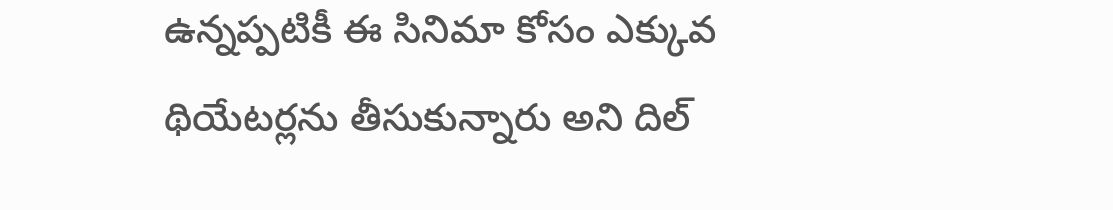ఉన్నప్పటికీ ఈ సినిమా కోసం ఎక్కువ థియేటర్లను తీసుకున్నారు అని దిల్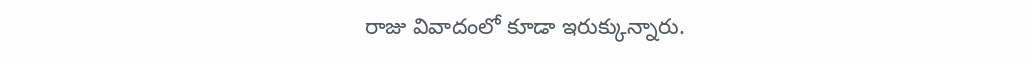రాజు వివాదంలో కూడా ఇరుక్కున్నారు.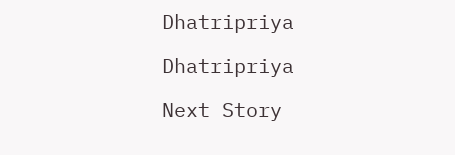Dhatripriya

Dhatripriya

Next Story